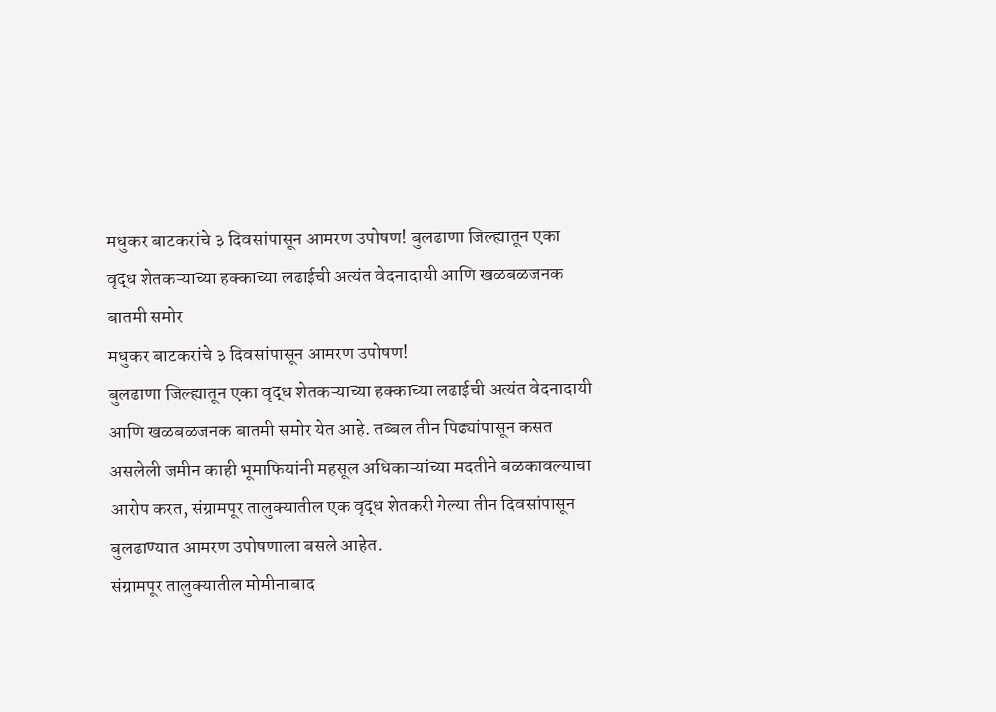मधुकर बाटकरांचे ३ दिवसांपासून आमरण उपोषण! बुलढाणा जिल्ह्यातून एका वृद्ध शेतकऱ्याच्या हक्काच्या लढाईची अत्यंत वेदनादायी आणि खळबळजनक बातमी समोर
मधुकर बाटकरांचे ३ दिवसांपासून आमरण उपोषण!
बुलढाणा जिल्ह्यातून एका वृद्ध शेतकऱ्याच्या हक्काच्या लढाईची अत्यंत वेदनादायी आणि खळबळजनक बातमी समोर येत आहे. तब्बल तीन पिढ्यांपासून कसत असलेली जमीन काही भूमाफियांनी महसूल अधिकाऱ्यांच्या मदतीने बळकावल्याचा आरोप करत, संग्रामपूर तालुक्यातील एक वृद्ध शेतकरी गेल्या तीन दिवसांपासून बुलढाण्यात आमरण उपोषणाला बसले आहेत.
संग्रामपूर तालुक्यातील मोमीनाबाद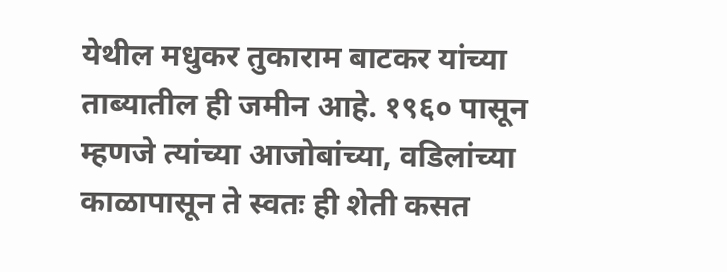येथील मधुकर तुकाराम बाटकर यांच्या ताब्यातील ही जमीन आहे. १९६० पासून म्हणजे त्यांच्या आजोबांच्या, वडिलांच्या काळापासून ते स्वतः ही शेती कसत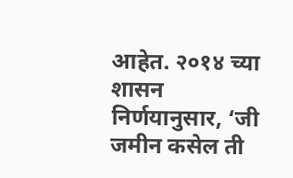आहेत. २०१४ च्या शासन निर्णयानुसार, ‘जी जमीन कसेल ती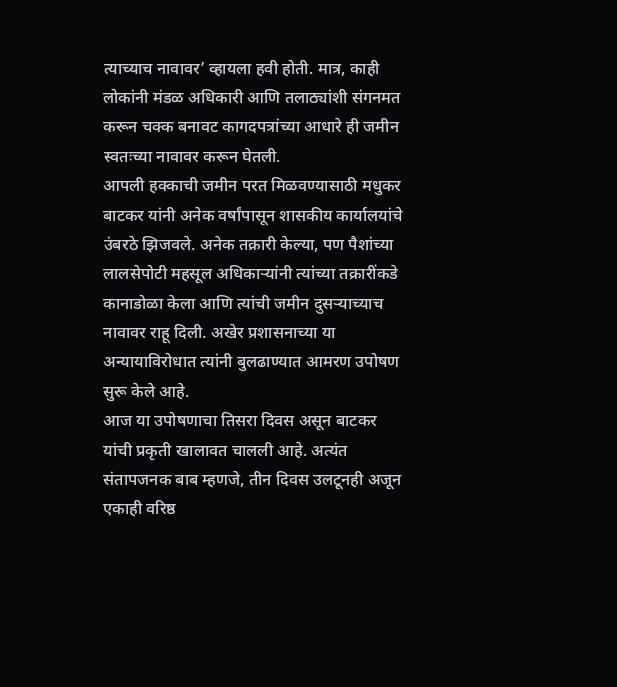त्याच्याच नावावर’ व्हायला हवी होती. मात्र, काही लोकांनी मंडळ अधिकारी आणि तलाठ्यांशी संगनमत करून चक्क बनावट कागदपत्रांच्या आधारे ही जमीन स्वतःच्या नावावर करून घेतली.
आपली हक्काची जमीन परत मिळवण्यासाठी मधुकर बाटकर यांनी अनेक वर्षांपासून शासकीय कार्यालयांचे उंबरठे झिजवले. अनेक तक्रारी केल्या, पण पैशांच्या लालसेपोटी महसूल अधिकाऱ्यांनी त्यांच्या तक्रारींकडे कानाडोळा केला आणि त्यांची जमीन दुसऱ्याच्याच नावावर राहू दिली. अखेर प्रशासनाच्या या अन्यायाविरोधात त्यांनी बुलढाण्यात आमरण उपोषण सुरू केले आहे.
आज या उपोषणाचा तिसरा दिवस असून बाटकर यांची प्रकृती खालावत चालली आहे. अत्यंत संतापजनक बाब म्हणजे, तीन दिवस उलटूनही अजून एकाही वरिष्ठ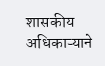शासकीय अधिकाऱ्याने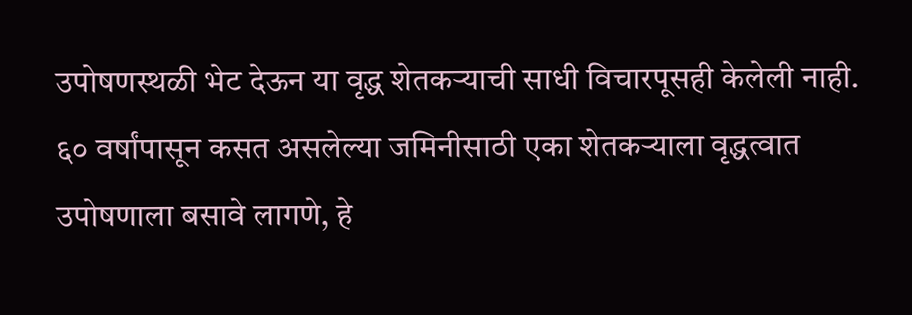उपोषणस्थळी भेट देऊन या वृद्ध शेतकऱ्याची साधी विचारपूसही केलेली नाही.
६० वर्षांपासून कसत असलेल्या जमिनीसाठी एका शेतकऱ्याला वृद्धत्वात उपोषणाला बसावे लागणे, हे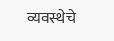व्यवस्थेचे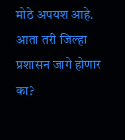मोठे अपयश आहे. आता तरी जिल्हा प्रशासन जागे होणार का?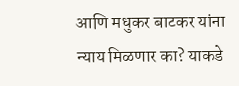आणि मधुकर बाटकर यांना न्याय मिळणार का? याकडे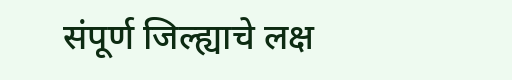संपूर्ण जिल्ह्याचे लक्ष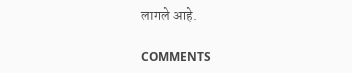लागले आहे.

COMMENTS